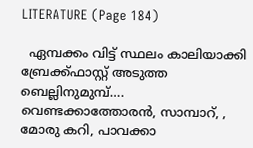LITERATURE (Page 184)

  ഏമ്പക്കം വിട്ട് സ്ഥലം കാലിയാക്കി ബ്രേക്ക്ഫാസ്റ്റ് അടുത്ത ബെല്ലിനുമുമ്പ്…. വെണ്ടക്കാത്തോരൻ, സാമ്പാറ്, , മോരു കറി, പാവക്കാ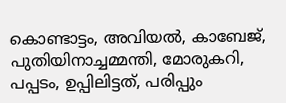കൊണ്ടാട്ടം, അവിയൽ, കാബേജ്, പുതിയിനാച്ചമ്മന്തി, മോരുകറി, പപ്പടം, ഉപ്പിലിട്ടത്, പരിപ്പും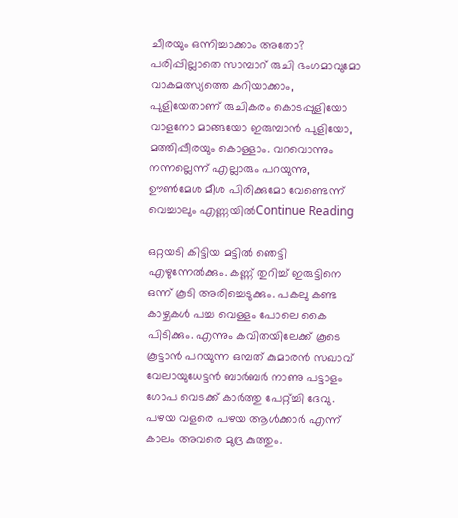ചീരയും ഒന്നിച്ചാക്കാം അതോ? പരിപ്പില്ലാതെ സാമ്പാറ് രുചി ഭംഗമാവുമോ വാകമത്സ്യത്തെ കറിയാക്കാം, പുളിയേതാണ് രുചികരം കൊടപ്പുളിയോ വാളനോ മാങ്ങയോ ഇരുമ്പാൻ പുളിയോ, മത്തിപ്പീരയും കൊള്ളാം. വറവൊന്നും നന്നല്ലെന്ന് എല്ലാരും പറയുന്നു, ഊൺമേശ മീശ പിരിക്കുമോ വേണ്ടെന്ന് വെച്ചാലും എണ്ണയിൽContinue Reading

ഒറ്റയടി കിട്ടിയ മട്ടിൽ ഞെട്ടി എഴുന്നേൽക്കും. കണ്ണ് തുറിച്ച് ഇരുട്ടിനെ ഒന്ന് കൂടി അരിച്ചെടുക്കും. പകലു കണ്ട കാഴ്ചകൾ പച്ച വെള്ളം പോലെ കൈ പിടിക്കും. എന്നും കവിതയിലേക്ക് കൂടെ കൂട്ടാൻ പറയുന്ന ഒമ്പത് കുമാരൻ സഖാവ് വേലായുധേട്ടൻ ബാർബർ നാണു പട്ടാളം ഗോപ വെടക്ക് കാർത്തു പേറ്റ്ച്ചി ദേവു. പഴയ വളരെ പഴയ ആൾക്കാർ എന്ന് കാലം അവരെ മുദ്ര കുത്തും.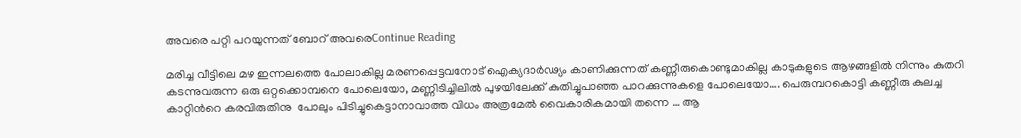അവരെ പറ്റി പറയുന്നത് ബോറ് അവരെContinue Reading

മരിച്ച വീട്ടിലെ മഴ ഇന്നലത്തെ പോലാകില്ല മരണപ്പെട്ടവനോട് ഐക്യദാർഢ്യം കാണിക്കുന്നത് കണ്ണീരുകൊണ്ടുമാകില്ല കാടുകളുടെ ആഴങ്ങളിൽ നിന്നും കുതറി കടന്നുവരുന്ന ഒരു ഒറ്റക്കൊമ്പനെ പോലെയോ, മണ്ണിടിച്ചിലിൽ പുഴയിലേക്ക് കുതിച്ചുപാഞ്ഞ പാറക്കുന്നുകളെ പോലെയോ…. പെരുമ്പറകൊട്ടി കണ്ണീരു കുലച്ച കാറ്റിന്‍റെ കരവിരുതിനു  പോലും പിടിച്ചുകെട്ടാനാവാത്ത വിധം അത്രമേൽ വൈകാരികമായി തന്നെ … ആ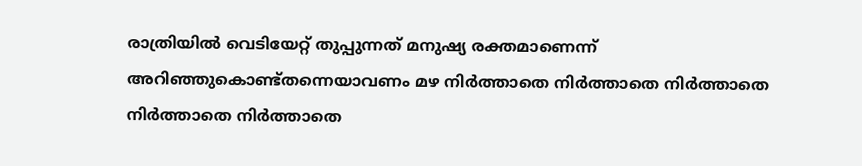രാത്രിയിൽ വെടിയേറ്റ് തുപ്പുന്നത് മനുഷ്യ രക്തമാണെന്ന് അറിഞ്ഞുകൊണ്ട്തന്നെയാവണം മഴ നിർത്താതെ നിർത്താതെ നിർത്താതെ നിർത്താതെ നിർത്താതെ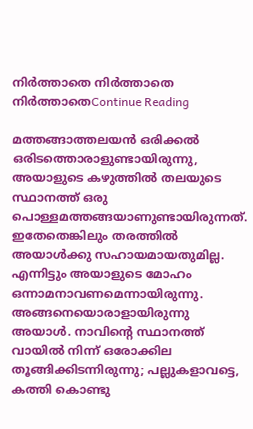നിർത്താതെ നിർത്താതെ നിർത്താതെContinue Reading

മത്തങ്ങാത്തലയൻ ഒരിക്കൽ ഒരിടത്തൊരാളുണ്ടായിരുന്നു, അയാളുടെ കഴുത്തിൽ തലയുടെ സ്ഥാനത്ത് ഒരു പൊള്ളമത്തങ്ങയാണുണ്ടായിരുന്നത്. ഇതേതെങ്കിലും തരത്തിൽ അയാൾക്കു സഹായമായതുമില്ല. എന്നിട്ടും അയാളുടെ മോഹം ഒന്നാമനാവണമെന്നായിരുന്നു. അങ്ങനെയൊരാളായിരുന്നു അയാൾ. നാവിന്റെ സ്ഥാനത്ത് വായിൽ നിന്ന് ഒരോക്കില തൂങ്ങിക്കിടന്നിരുന്നു; പല്ലുകളാവട്ടെ, കത്തി കൊണ്ടു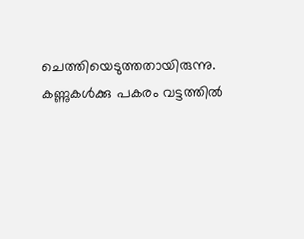ചെത്തിയെടുത്തതായിരുന്നു. കണ്ണുകൾക്കു പകരം വട്ടത്തിൽ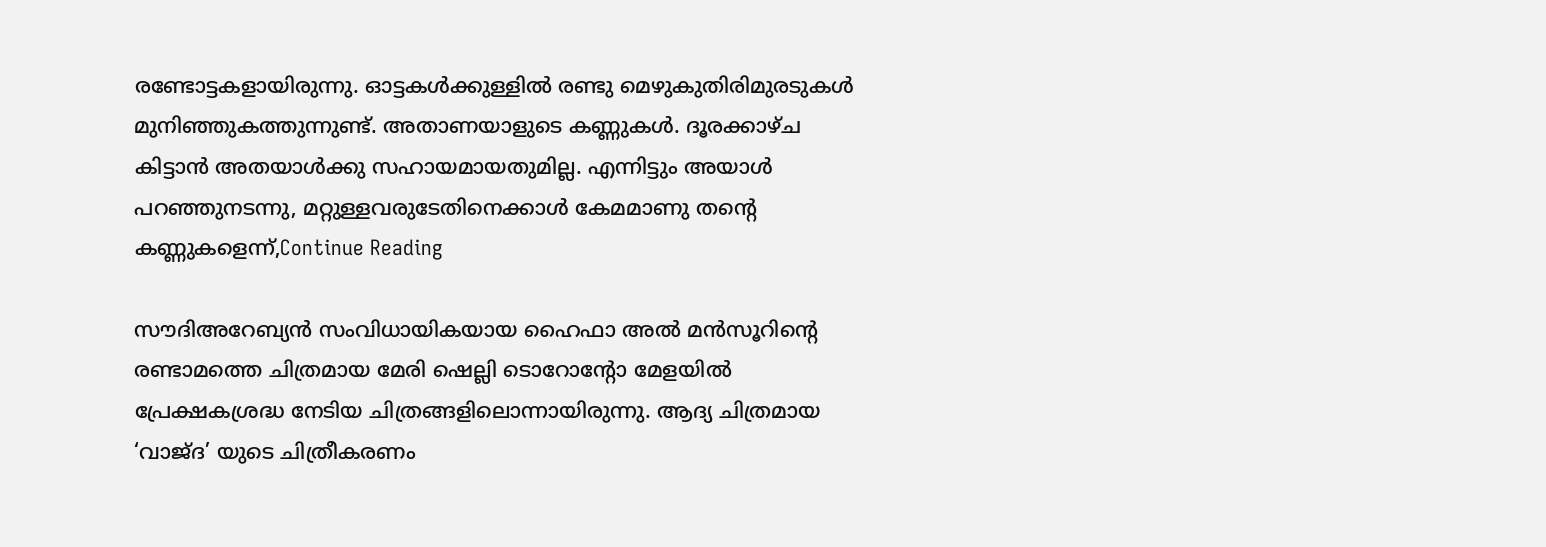രണ്ടോട്ടകളായിരുന്നു. ഓട്ടകൾക്കുള്ളിൽ രണ്ടു മെഴുകുതിരിമുരടുകൾ മുനിഞ്ഞുകത്തുന്നുണ്ട്. അതാണയാളുടെ കണ്ണുകൾ. ദൂരക്കാഴ്ച കിട്ടാൻ അതയാൾക്കു സഹായമായതുമില്ല. എന്നിട്ടും അയാൾ പറഞ്ഞുനടന്നു, മറ്റുള്ളവരുടേതിനെക്കാൾ കേമമാണു തന്റെ കണ്ണുകളെന്ന്,Continue Reading

സൗദിഅറേബ്യൻ സംവിധായികയായ ഹൈഫാ അൽ മൻസൂറിന്‍റെ രണ്ടാമത്തെ ചിത്രമായ മേരി ഷെല്ലി ടൊറോന്‍റോ മേളയില്‍ പ്രേക്ഷകശ്രദ്ധ നേടിയ ചിത്രങ്ങളിലൊന്നായിരുന്നു. ആദ്യ ചിത്രമായ ‘വാജ്‌ദ’ യുടെ ചിത്രീകരണം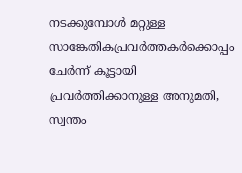നടക്കുമ്പോൾ മറ്റുള്ള സാങ്കേതികപ്രവർത്തകർക്കൊപ്പം ചേർന്ന് കൂട്ടായി പ്രവർത്തിക്കാനുള്ള അനുമതി, സ്വന്തം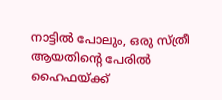നാട്ടിൽ പോലും, ഒരു സ്ത്രീ ആയതിന്‍റെ പേരിൽ ഹൈഫയ്ക്ക്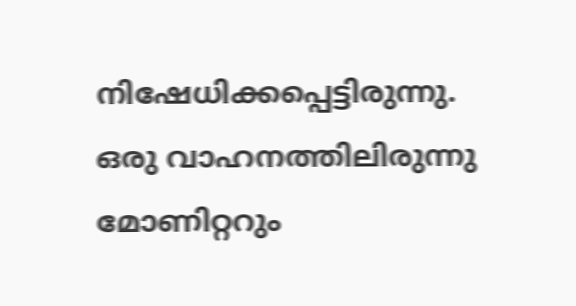നിഷേധിക്കപ്പെട്ടിരുന്നു. ഒരു വാഹനത്തിലിരുന്നു മോണിറ്ററും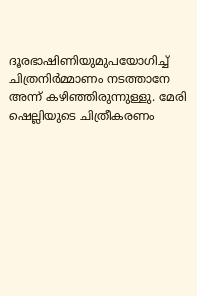ദൂരഭാഷിണിയുമുപയോഗിച്ച് ചിത്രനിർമ്മാണം നടത്താനേ അന്ന് കഴിഞ്ഞിരുന്നുള്ളു. മേരി ഷെല്ലിയുടെ ചിത്രീകരണം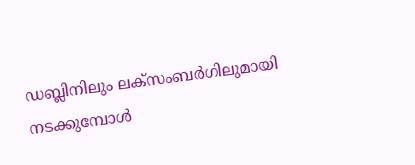ഡബ്ലിനിലും ലക്സംബർഗിലുമായി നടക്കുമ്പോൾ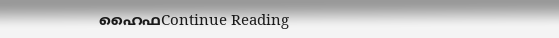ഹൈഫContinue Reading